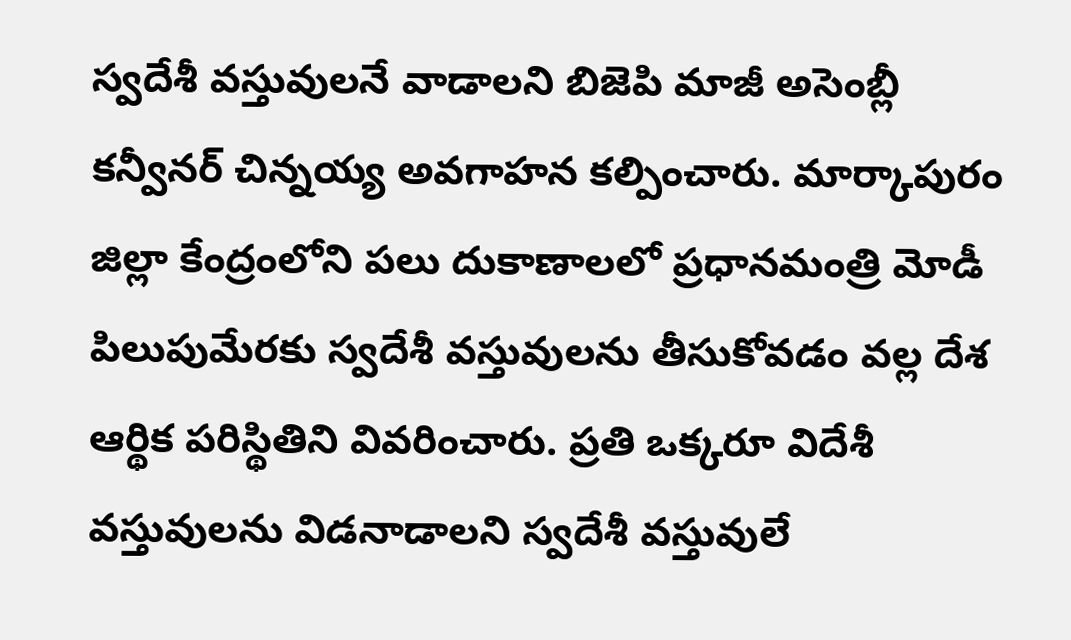స్వదేశీ వస్తువులనే వాడాలని బిజెపి మాజీ అసెంబ్లీ కన్వీనర్ చిన్నయ్య అవగాహన కల్పించారు. మార్కాపురం జిల్లా కేంద్రంలోని పలు దుకాణాలలో ప్రధానమంత్రి మోడీ పిలుపుమేరకు స్వదేశీ వస్తువులను తీసుకోవడం వల్ల దేశ ఆర్థిక పరిస్థితిని వివరించారు. ప్రతి ఒక్కరూ విదేశీ వస్తువులను విడనాడాలని స్వదేశీ వస్తువులే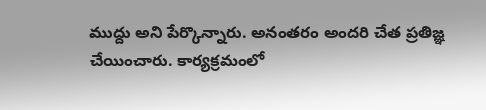ముద్దు అని పేర్కొన్నారు. అనంతరం అందరి చేత ప్రతిజ్ఞ చేయించారు. కార్యక్రమంలో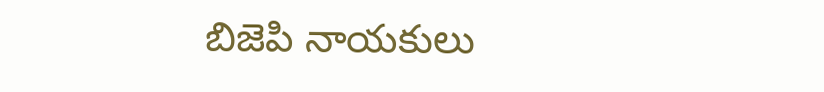బిజెపి నాయకులు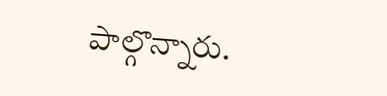పాల్గొన్నారు.